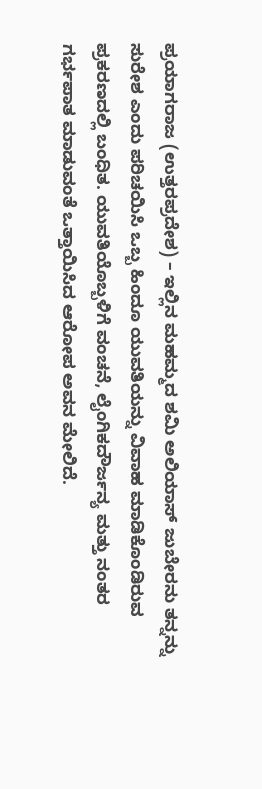ಪ್ರಯಾಗರಾಜ (ಉತ್ತರಪ್ರದೇಶ) – ಇಲ್ಲಿನ ಮಹಮ್ಮದ ಶಮಿ ಅಲಿಯಾಸ್ ಜುಬೇರನು ತನ್ನನ್ನು ಸುರೇಶ ಎಂದು ಪರಿಚಯಿಸಿ ಒಬ್ಬ ಹಿಂದೂ ಯುವತಿಯನ್ನು ವಿವಾಹ ಮಾಡಿಕೊಂಡಿರುವ ಪ್ರಕರಣದಲ್ಲಿ ಬಂಧಿತ. ಯುವತಿಯೊಬ್ಬಳಿಗೆ ವಂಚನೆ, ಲೈಂಗಿಕದೌರ್ಜನ್ಯ ಮತ್ತು ನಂತರ ಗರ್ಭಪಾತ ಮಾಡುವಂತೆ ಒತ್ತಾಯಿಸಿದ ಆರೋಪ ಅವನ ಮೇಲಿದೆ.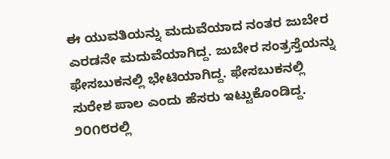ಈ ಯುವತಿಯನ್ನು ಮದುವೆಯಾದ ನಂತರ ಜುಬೇರ ಎರಡನೇ ಮದುವೆಯಾಗಿದ್ದ. ಜುಬೇರ ಸಂತ್ರಸ್ತೆಯನ್ನು ಫೇಸಬುಕನಲ್ಲಿ ಭೇಟಿಯಾಗಿದ್ದ. ಫೇಸಬುಕನಲ್ಲಿ ಸುರೇಶ ಪಾಲ ಎಂದು ಹೆಸರು ಇಟ್ಟುಕೊಂಡಿದ್ದ. ೨೦೧೮ರಲ್ಲಿ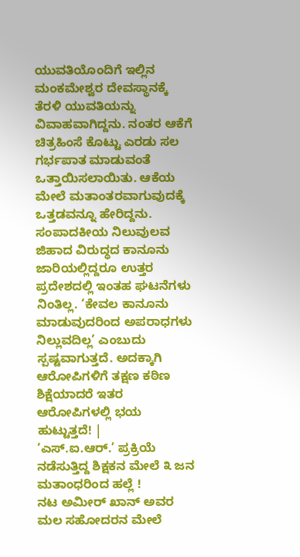ಯುವತಿಯೊಂದಿಗೆ ಇಲ್ಲಿನ ಮಂಕಮೇಶ್ವರ ದೇವಸ್ಥಾನಕ್ಕೆ ತೆರಳಿ ಯುವತಿಯನ್ನು ವಿವಾಹವಾಗಿದ್ದನು. ನಂತರ ಆಕೆಗೆ ಚಿತ್ರಹಿಂಸೆ ಕೊಟ್ಟು ಎರಡು ಸಲ ಗರ್ಭಪಾತ ಮಾಡುವಂತೆ ಒತ್ತಾಯಿಸಲಾಯಿತು. ಆಕೆಯ ಮೇಲೆ ಮತಾಂತರವಾಗುವುದಕ್ಕೆ ಒತ್ತಡವನ್ನೂ ಹೇರಿದ್ದನು.
ಸಂಪಾದಕೀಯ ನಿಲುವುಲವ ಜಿಹಾದ ವಿರುದ್ಧದ ಕಾನೂನು ಜಾರಿಯಲ್ಲಿದ್ದರೂ ಉತ್ತರ ಪ್ರದೇಶದಲ್ಲಿ ಇಂತಹ ಘಟನೆಗಳು ನಿಂತಿಲ್ಲ. ‘ಕೇವಲ ಕಾನೂನು ಮಾಡುವುದರಿಂದ ಅಪರಾಧಗಳು ನಿಲ್ಲುವದಿಲ್ಲ’ ಎಂಬುದು ಸ್ಪಷ್ಟವಾಗುತ್ತದೆ. ಅದಕ್ಕಾಗಿ ಆರೋಪಿಗಳಿಗೆ ತಕ್ಷಣ ಕಠಿಣ ಶಿಕ್ಷೆಯಾದರೆ ಇತರ ಆರೋಪಿಗಳಲ್ಲಿ ಭಯ ಹುಟ್ಟುತ್ತದೆ! |
‘ಎಸ್.ಐ.ಆರ್.’ ಪ್ರಕ್ರಿಯೆ ನಡೆಸುತ್ತಿದ್ದ ಶಿಕ್ಷಕನ ಮೇಲೆ ೩ ಜನ ಮತಾಂಧರಿಂದ ಹಲ್ಲೆ !
ನಟ ಅಮೀರ್ ಖಾನ್ ಅವರ ಮಲ ಸಹೋದರನ ಮೇಲೆ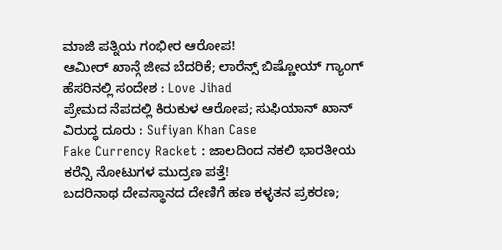ಮಾಜಿ ಪತ್ನಿಯ ಗಂಭೀರ ಆರೋಪ!
ಆಮೀರ್ ಖಾನ್ಗೆ ಜೀವ ಬೆದರಿಕೆ; ಲಾರೆನ್ಸ್ ಬಿಷ್ಣೋಯ್ ಗ್ಯಾಂಗ್ ಹೆಸರಿನಲ್ಲಿ ಸಂದೇಶ : Love Jihad
ಪ್ರೇಮದ ನೆಪದಲ್ಲಿ ಕಿರುಕುಳ ಆರೋಪ; ಸುಫಿಯಾನ್ ಖಾನ್ ವಿರುದ್ಧ ದೂರು : Sufiyan Khan Case
Fake Currency Racket : ಜಾಲದಿಂದ ನಕಲಿ ಭಾರತೀಯ ಕರೆನ್ಸಿ ನೋಟುಗಳ ಮುದ್ರಣ ಪತ್ತೆ!
ಬದರಿನಾಥ ದೇವಸ್ಥಾನದ ದೇಣಿಗೆ ಹಣ ಕಳ್ಳತನ ಪ್ರಕರಣ;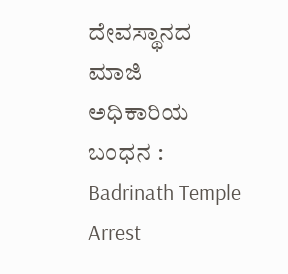ದೇವಸ್ಥಾನದ ಮಾಜಿ ಅಧಿಕಾರಿಯ ಬಂಧನ : Badrinath Temple Arrest